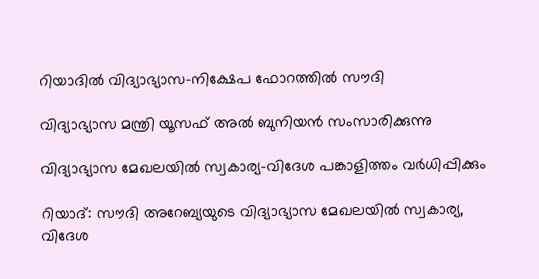റിയാദിൽ വിദ്യാഭ്യാസ-നിക്ഷേപ ഫോറത്തിൽ സൗദി

വിദ്യാഭ്യാസ മന്ത്രി യൂസഫ് അൽ ബുനിയൻ സംസാരിക്കുന്നു

വിദ്യാഭ്യാസ മേഖലയിൽ സ്വകാര്യ-വിദേശ പങ്കാളിത്തം വർധിപ്പിക്കും

റിയാദ്: സൗദി അറേബ്യയുടെ വിദ്യാഭ്യാസ മേഖലയിൽ സ്വകാര്യ, വിദേശ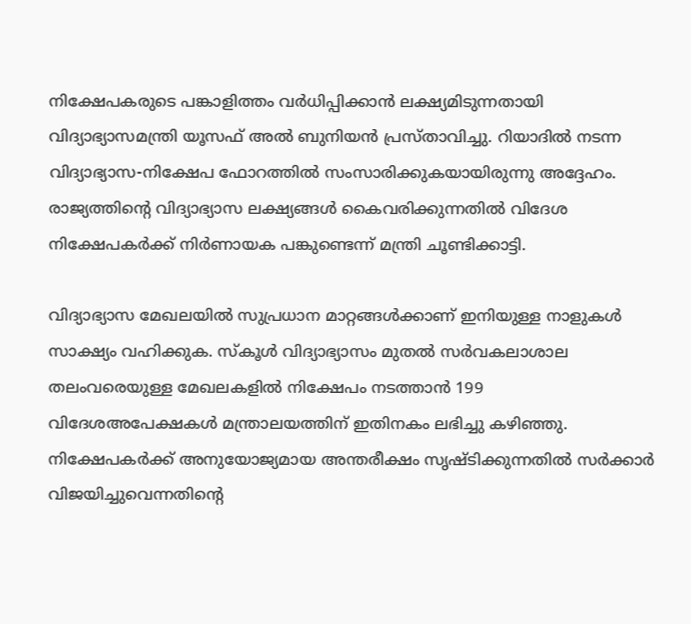നിക്ഷേപകരുടെ പങ്കാളിത്തം വർധിപ്പിക്കാൻ ലക്ഷ്യമിടുന്നതായി വിദ്യാഭ്യാസമന്ത്രി യൂസഫ് അൽ ബുനിയൻ പ്രസ്താവിച്ചു. റിയാദിൽ നടന്ന വിദ്യാഭ്യാസ-നിക്ഷേപ ഫോറത്തിൽ സംസാരിക്കുകയായിരുന്നു അദ്ദേഹം. രാജ്യത്തിന്റെ വിദ്യാഭ്യാസ ലക്ഷ്യങ്ങൾ കൈവരിക്കുന്നതിൽ വിദേശ നിക്ഷേപകർക്ക് നിർണായക പങ്കുണ്ടെന്ന് മന്ത്രി ചൂണ്ടിക്കാട്ടി.

വിദ്യാഭ്യാസ മേഖലയിൽ സുപ്രധാന മാറ്റങ്ങൾക്കാണ് ഇനിയുള്ള നാളുകൾ സാക്ഷ്യം വഹിക്കുക. സ്കൂൾ വിദ്യാഭ്യാസം മുതൽ സർവകലാശാല തലംവരെയുള്ള മേഖലകളിൽ നിക്ഷേപം നടത്താൻ 199 വിദേശഅപേക്ഷകൾ മന്ത്രാലയത്തിന് ഇതിനകം ലഭിച്ചു കഴിഞ്ഞു. നിക്ഷേപകർക്ക് അനുയോജ്യമായ അന്തരീക്ഷം സൃഷ്ടിക്കുന്നതിൽ സർക്കാർ വിജയിച്ചുവെന്നതിന്റെ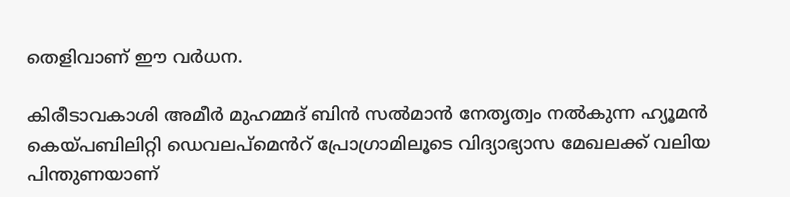തെളിവാണ് ഈ വർധന.

കിരീടാവകാശി അമീർ മുഹമ്മദ് ബിൻ സൽമാൻ നേതൃത്വം നൽകുന്ന ഹ്യൂമൻ കെയ്പബിലിറ്റി ഡെവലപ്‌മെൻറ് പ്രോഗ്രാമിലൂടെ വിദ്യാഭ്യാസ മേഖലക്ക് വലിയ പിന്തുണയാണ്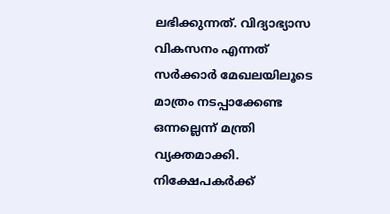ലഭിക്കുന്നത്. വിദ്യാഭ്യാസ വികസനം എന്നത് സർക്കാർ മേഖലയിലൂടെ മാത്രം നടപ്പാക്കേണ്ട ഒന്നല്ലെന്ന് മന്ത്രി വ്യക്തമാക്കി. നിക്ഷേപകർക്ക്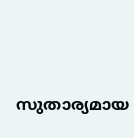സുതാര്യമായ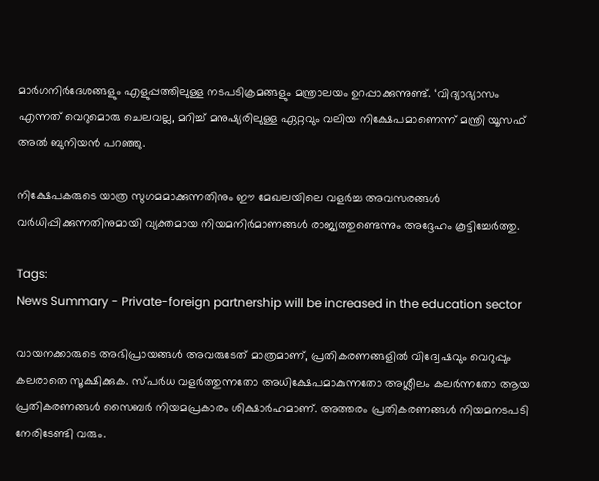മാർഗനിർദേശങ്ങളും എളുപ്പത്തിലുള്ള നടപടിക്രമങ്ങളും മന്ത്രാലയം ഉറപ്പാക്കുന്നുണ്ട്. ‘വിദ്യാഭ്യാസം എന്നത് വെറുമൊരു ചെലവല്ല, മറിച്ച് മനുഷ്യരിലുള്ള ഏറ്റവും വലിയ നിക്ഷേപമാണെന്ന് മന്ത്രി യൂസഫ് അൽ ബുനിയൻ പറഞ്ഞു.

നിക്ഷേപകരുടെ യാത്ര സുഗമമാക്കുന്നതിനും ഈ മേഖലയിലെ വളർച്ച അവസരങ്ങൾ വർധിപ്പിക്കുന്നതിനുമായി വ്യക്തമായ നിയമനിർമാണങ്ങൾ രാജ്യത്തുണ്ടെന്നും അദ്ദേഹം കൂട്ടിച്ചേർത്തു.

Tags:
News Summary - Private-foreign partnership will be increased in the education sector

വായനക്കാരുടെ അഭിപ്രായങ്ങള്‍ അവരുടേത് മാത്രമാണ്, പ്രതികരണങ്ങളിൽ വിദ്വേഷവും വെറുപ്പും കലരാതെ സൂക്ഷിക്കുക. സ്പർധ വളർത്തുന്നതോ അധിക്ഷേപമാകുന്നതോ അശ്ലീലം കലർന്നതോ ആയ പ്രതികരണങ്ങൾ സൈബർ നിയമപ്രകാരം ശിക്ഷാർഹമാണ്. അത്തരം പ്രതികരണങ്ങൾ നിയമനടപടി നേരിടേണ്ടി വരും.